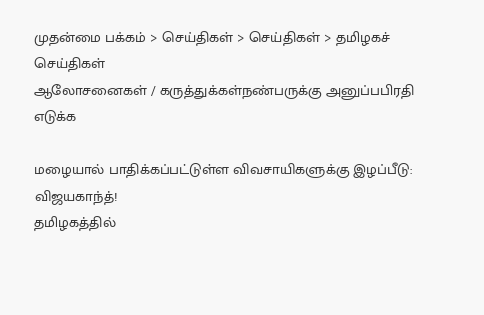முதன்மை பக்கம் > செய்திகள் > செய்திகள் > தமிழகச் செய்திகள்
ஆலோசனைகள் / கருத்துக்கள்நண்பருக்கு அனுப்பபிரதி எடுக்க

மழையால் பா‌தி‌க்க‌ப்ப‌ட்டு‌ள்ள விவசாயிகளு‌க்கு இழப்பீடு: விஜயகாந்த்!
தமிழகத்தில்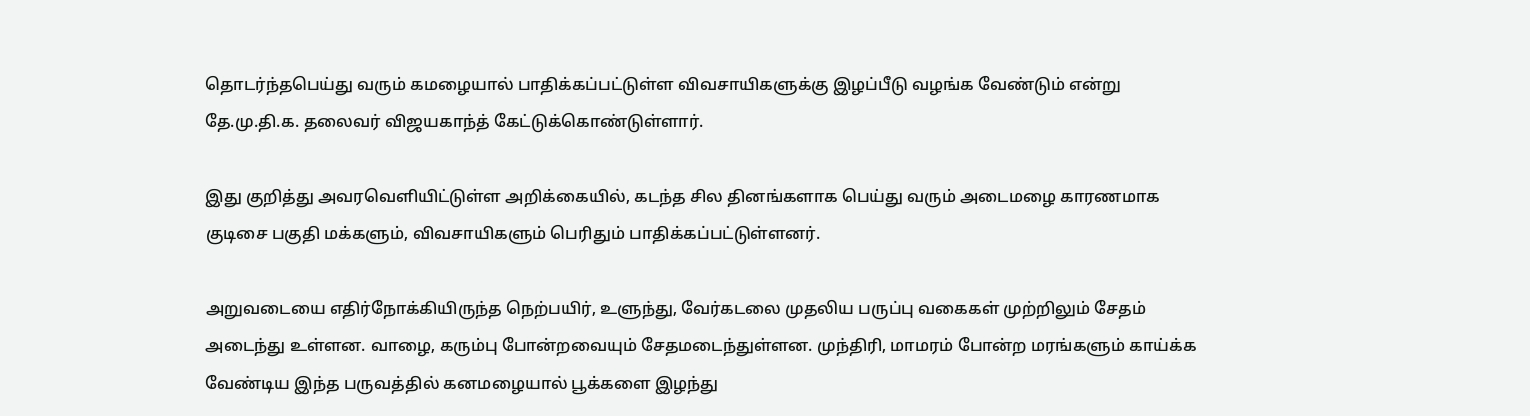தொட‌ர்‌ந்தபெய்து வரும் கமழையால் பா‌தி‌க்க‌ப்ப‌ட்டு‌ள்ள விவசாயிகளு‌க்கு இழ‌‌ப்‌பீடு வழ‌ங்க வேண்டும் என்று தே.மு.தி.க. தலைவர் விஜயகாந்த் கே‌ட்டு‌க்கொ‌ண்டு‌ள்ளா‌ர்.

இது குறித்து அவ‌ரவெளியிட்டுள்ள அறிக்கையில், கடந்த சில தினங்களாக பெய்து வரும் அடைமழை காரணமாக குடிசை பகுதி மக்களும், விவசாயிகளும் பெரிதும் பாதிக்கப்பட்டுள்ளனர்.

அறுவடையை எதிர்நோக்கியிருந்த நெற்பயிர், உளுந்து, வேர்கடலை முதலிய பருப்பு வகைகள் முற்றிலும் சேதம் அடைந்து உள்ளன. வாழை, கரும்பு போன்றவையும் சேதமடைந்துள்ளன. முந்திரி, மாமரம் போன்ற மரங்களும் காய்க்க வேண்டிய இந்த பருவத்தில் கனமழையால் பூக்களை இழந்து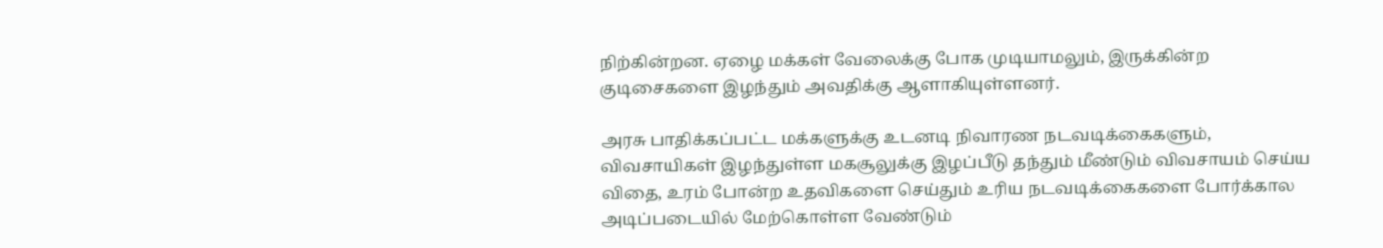நிற்கின்றன. ஏழை மக்கள் வேலைக்கு போக முடியாமலும், இருக்கின்ற குடிசைகளை இழந்தும் அவதிக்கு ஆளாகியுள்ளனர்.

அரசு பாதிக்கப்பட்ட மக்களுக்கு உடனடி நிவாரண நடவடிக்கைகளும், விவசாயிகள் இழந்துள்ள மகசூலுக்கு இழப்பீடு‌ தந்தும் மீண்டும் விவசாயம் செய்ய விதை, உரம் போன்ற உதவிகளை செய்தும் உரிய நடவடிக்கைகளை போர்க்கால அடிப்படையில் மேற்கொள்ள வேண்டும்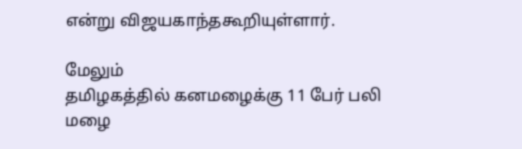என்று ‌‌விஜயகா‌ந்‌‌தகூ‌றியு‌ள்ளா‌ர்.

மேலும்
தமிழகத்தில் கனமழைக்கு 11 பேர் பலி
மழை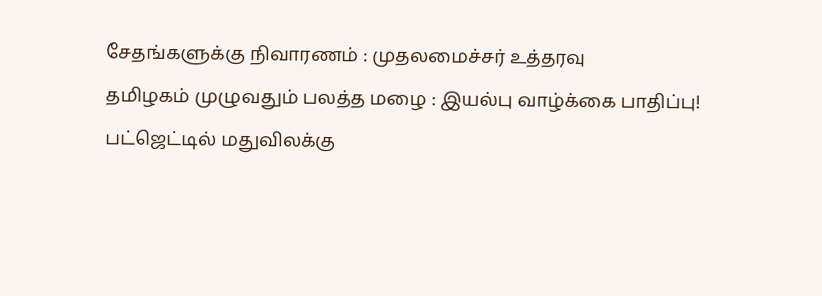சேதங்களுக்கு நிவாரணம் : முதலமைச்சர் உத்தரவு
த‌மிழக‌ம் முழுவது‌ம் பல‌த்த மழை : இய‌ல்பு வா‌ழ்‌க்கை பாதிப்பு!
ப‌ட்ஜெ‌ட்டி‌ல் மது‌வில‌க்கு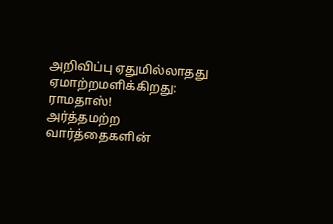அ‌றி‌வி‌ப்பு ஏது‌மி‌ல்லாதது ஏமா‌ற்றம‌ளி‌க்‌கிறது: ராமதா‌ஸ்!
அ‌ர்‌த்தம‌ற்ற வா‌ர்‌த்தைக‌ளி‌ன்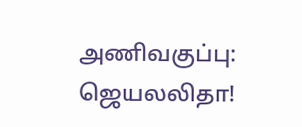அ‌ணிவகு‌ப்பு: ஜெயல‌லிதா!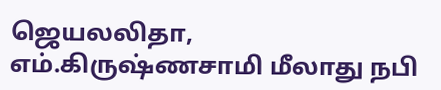ஜெயல‌லிதா, எ‌ம்.கிரு‌ஷ்ணசா‌மி ‌மீலாது ந‌பி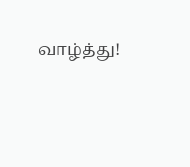வா‌ழ்‌த்து!